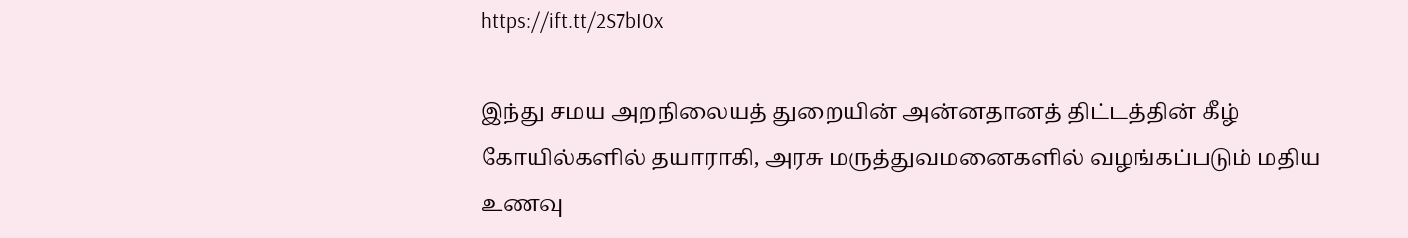https://ift.tt/2S7bI0x

இந்து சமய அறநிலையத் துறையின் அன்னதானத் திட்டத்தின் கீழ் கோயில்களில் தயாராகி, அரசு மருத்துவமனைகளில் வழங்கப்படும் மதிய உணவு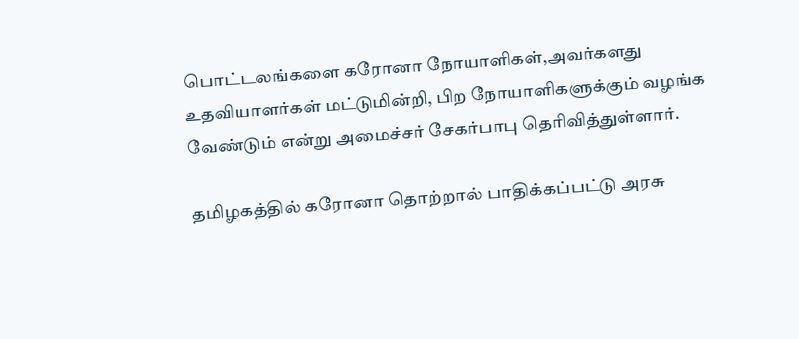பொட்டலங்களை கரோனா நோயாளிகள்,அவர்களது உதவியாளர்கள் மட்டுமின்றி, பிற நோயாளிகளுக்கும் வழங்க வேண்டும் என்று அமைச்சர் சேகர்பாபு தெரிவித்துள்ளார்.

தமிழகத்தில் கரோனா தொற்றால் பாதிக்கப்பட்டு அரசு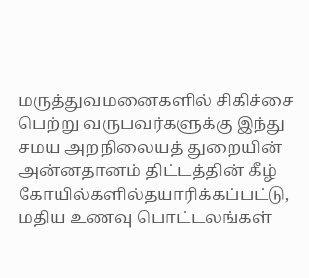மருத்துவமனைகளில் சிகிச்சை பெற்று வருபவர்களுக்கு இந்து சமய அறநிலையத் துறையின் அன்னதானம் திட்டத்தின் கீழ் கோயில்களில்தயாரிக்கப்பட்டு, மதிய உணவு பொட்டலங்கள்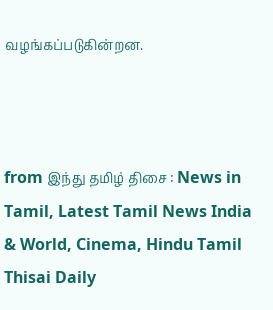வழங்கப்படுகின்றன.



from இந்து தமிழ் திசை : News in Tamil, Latest Tamil News India & World, Cinema, Hindu Tamil Thisai Daily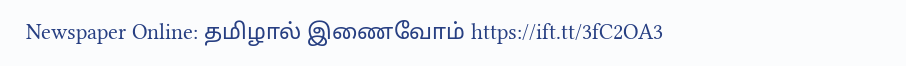Newspaper Online: தமிழால் இணைவோம் https://ift.tt/3fC2OA3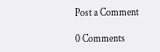Post a Comment

0 Comments